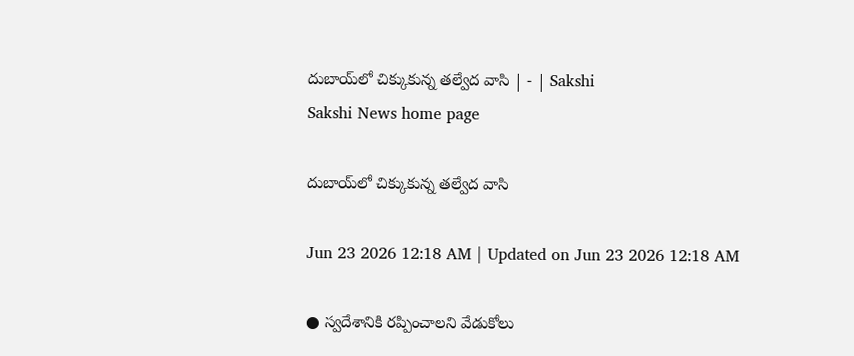దుబాయ్‌లో చిక్కుకున్న తల్వేద వాసి | - | Sakshi
Sakshi News home page

దుబాయ్‌లో చిక్కుకున్న తల్వేద వాసి

Jun 23 2026 12:18 AM | Updated on Jun 23 2026 12:18 AM

● స్వదేశానికి రప్పించాలని వేడుకోలు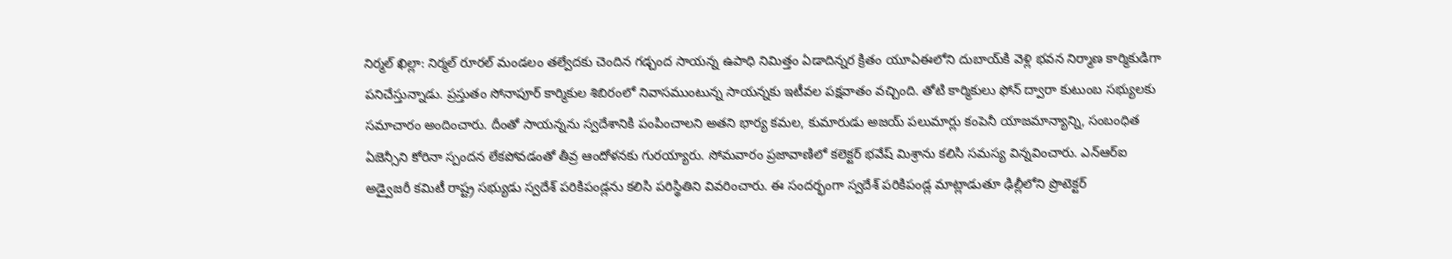నిర్మల్‌ ఖిల్లా: నిర్మల్‌ రూరల్‌ మండలం తల్వేదకు చెందిన గడ్చంద సాయన్న ఉపాధి నిమిత్తం ఏడాదిన్నర క్రితం యూఏఈలోని దుబాయ్‌కి వెళ్లి భవన నిర్మాణ కార్మికుడిగా పనిచేస్తున్నాడు. ప్రస్తుతం సోనాపూర్‌ కార్మికుల శిబిరంలో నివాసముంటున్న సాయన్నకు ఇటీవల పక్షవాతం వచ్చింది. తోటి కార్మికులు ఫోన్‌ ద్వారా కుటుంబ సభ్యులకు సమాచారం అందించారు. దీంతో సాయన్నను స్వదేశానికి పంపించాలని అతని భార్య కమల, కుమారుడు అజయ్‌ పలుమార్లు కంపెనీ యాజమాన్యాన్ని, సంబంధిత ఏజెన్సీని కోరినా స్పందన లేకపోవడంతో తీవ్ర ఆందోళనకు గురయ్యారు. సోమవారం ప్రజావాణిలో కలెక్టర్‌ భవేష్‌ మిశ్రాను కలిసి సమస్య విన్నవించారు. ఎన్‌ఆర్‌ఐ అడ్వైజరీ కమిటీ రాష్ట్ర సభ్యుడు స్వదేశ్‌ పరికిపండ్లను కలిసి పరిస్థితిని వివరించారు. ఈ సందర్భంగా స్వదేశ్‌ పరికిపండ్ల మాట్లాడుతూ ఢిల్లీలోని ప్రొటెక్టర్‌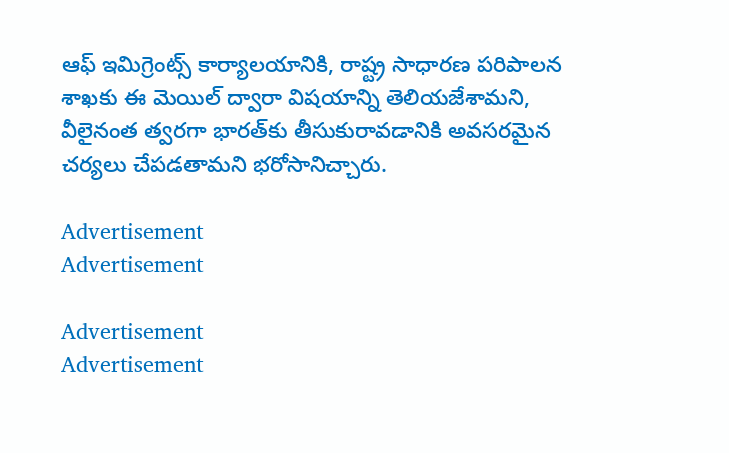ఆఫ్‌ ఇమిగ్రెంట్స్‌ కార్యాలయానికి, రాష్ట్ర సాధారణ పరిపాలన శాఖకు ఈ మెయిల్‌ ద్వారా విషయాన్ని తెలియజేశామని, వీలైనంత త్వరగా భారత్‌కు తీసుకురావడానికి అవసరమైన చర్యలు చేపడతామని భరోసానిచ్చారు.

Advertisement
Advertisement

Advertisement
Advertisement